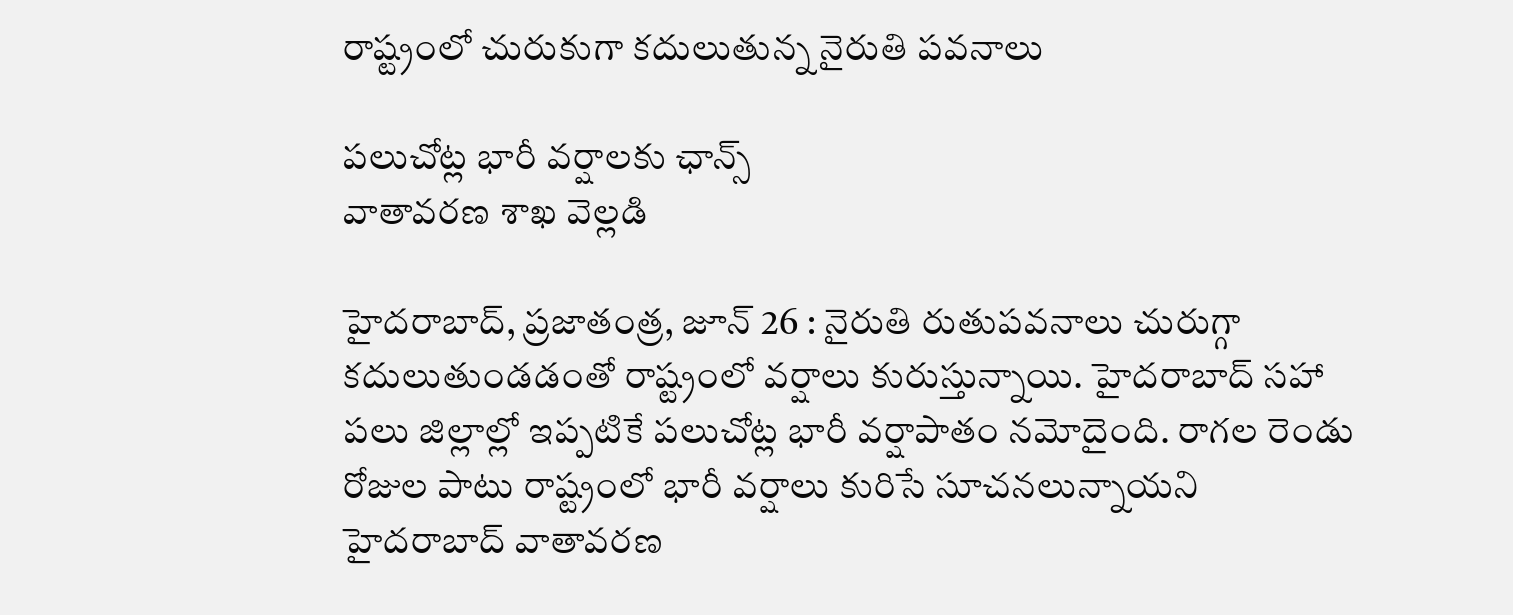రాష్ట్రంలో చురుకుగా కదులుతున్న నైరుతి పవనాలు

పలుచోట్ల భారీ వర్షాలకు ఛాన్స్
వాతావరణ శాఖ వెల్లడి

హైదరాబాద్‌, ప్రజాతంత్ర, జూన్‌ 26 : నైరుతి రుతుపవనాలు చురుగ్గా కదులుతుండడంతో రాష్ట్రంలో వర్షాలు కురుస్తున్నాయి. హైదరాబాద్‌ ‌సహా పలు జిల్లాల్లో ఇప్పటికే పలుచోట్ల భారీ వర్షాపాతం నమోదైంది. రాగల రెండు రోజుల పాటు రాష్ట్రంలో భారీ వర్షాలు కురిసే సూచనలున్నాయని హైదరాబాద్‌ ‌వాతావరణ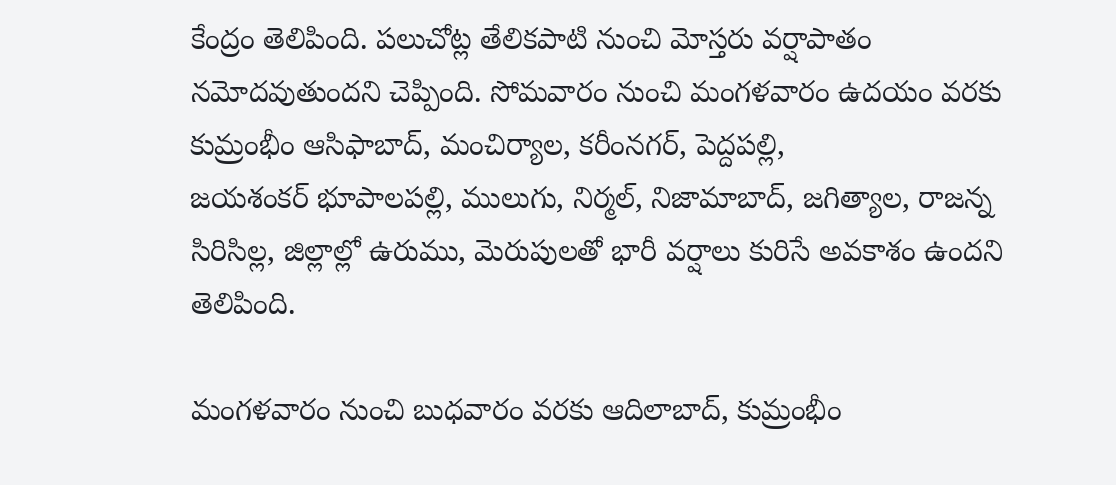కేంద్రం తెలిపింది. పలుచోట్ల తేలికపాటి నుంచి మోస్తరు వర్షాపాతం నమోదవుతుందని చెప్పింది. సోమవారం నుంచి మంగళవారం ఉదయం వరకు కుమ్రంభీం ఆసిఫాబాద్‌, మంచిర్యాల, కరీంనగర్‌, పెద్దపల్లి, జయశంకర్‌ ‌భూపాలపల్లి, ములుగు, నిర్మల్‌, నిజామాబాద్‌, జగిత్యాల, రాజన్న సిరిసిల్ల, జిల్లాల్లో ఉరుము, మెరుపులతో భారీ వర్షాలు కురిసే అవకాశం ఉందని తెలిపింది.

మంగళవారం నుంచి బుధవారం వరకు ఆదిలాబాద్‌, కుమ్రంభీం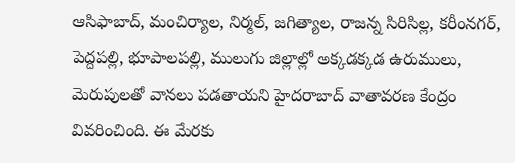ఆసిఫాబాద్‌, మంచిర్యాల, నిర్మల్‌, జగిత్యాల, రాజన్న సిరిసిల్ల, కరీంనగర్‌, పెద్దపల్లి, భూపాలపల్లి, ములుగు జిల్లాల్లో అక్కడక్కడ ఉరుములు, మెరుపులతో వానలు పడతాయని హైదరాబాద్‌ ‌వాతావరణ కేంద్రం వివరించింది. ఈ మేరకు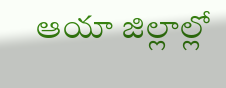ఆయా జిల్లాల్లో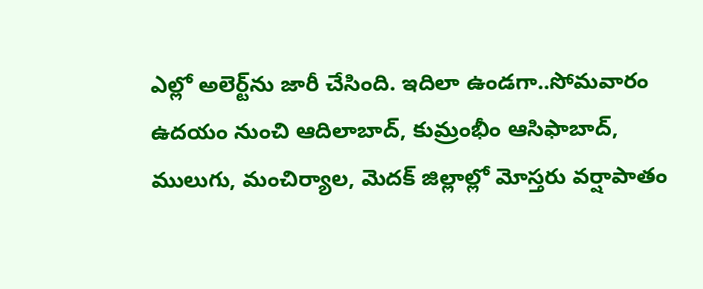ఎల్లో అలెర్ట్‌ను జారీ చేసింది. ఇదిలా ఉండగా..సోమవారం ఉదయం నుంచి ఆదిలాబాద్‌, కుమ్రంభీం ఆసిఫాబాద్‌, ములుగు, మంచిర్యాల, మెదక్‌ ‌జిల్లాల్లో మోస్తరు వర్షాపాతం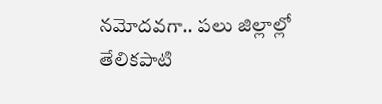నమోదవగా.. పలు జిల్లాల్లో తేలికపాటి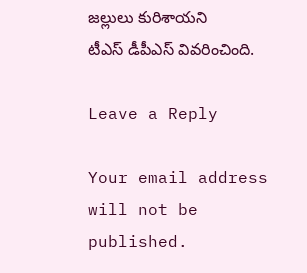జల్లులు కురిశాయని టీఎస్‌ ‌డీపీఎస్‌ ‌వివరించింది.

Leave a Reply

Your email address will not be published.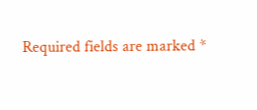Required fields are marked *